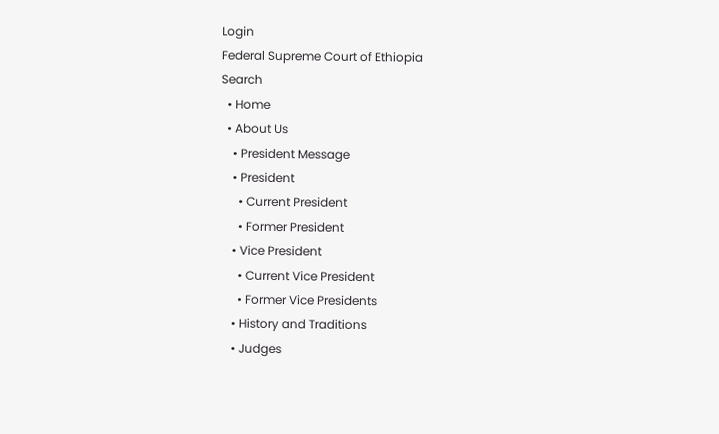Login
Federal Supreme Court of Ethiopia
Search
  • Home
  • About Us
    • President Message
    • President
      • Current President
      • Former President
    • Vice President
      • Current Vice President
      • Former Vice Presidents
    • History and Traditions
    • Judges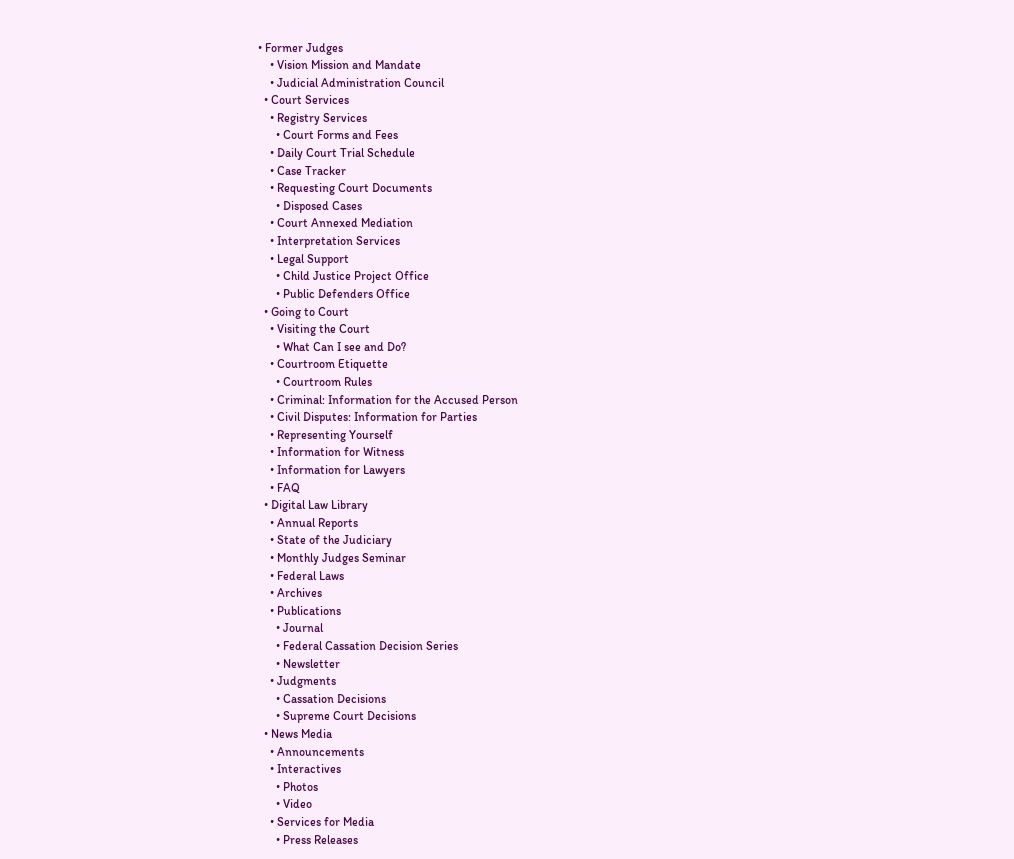• Former Judges
    • Vision Mission and Mandate
    • Judicial Administration Council
  • Court Services
    • Registry Services
      • Court Forms and Fees
    • Daily Court Trial Schedule
    • Case Tracker
    • Requesting Court Documents
      • Disposed Cases
    • Court Annexed Mediation
    • Interpretation Services
    • Legal Support
      • Child Justice Project Office
      • Public Defenders Office
  • Going to Court
    • Visiting the Court
      • What Can I see and Do?
    • Courtroom Etiquette
      • Courtroom Rules
    • Criminal: Information for the Accused Person
    • Civil Disputes: Information for Parties
    • Representing Yourself
    • Information for Witness
    • Information for Lawyers
    • FAQ
  • Digital Law Library
    • Annual Reports
    • State of the Judiciary
    • Monthly Judges Seminar
    • Federal Laws
    • Archives
    • Publications
      • Journal
      • Federal Cassation Decision Series
      • Newsletter
    • Judgments
      • Cassation Decisions
      • Supreme Court Decisions
  • News Media
    • Announcements
    • Interactives
      • Photos
      • Video
    • Services for Media
      • Press Releases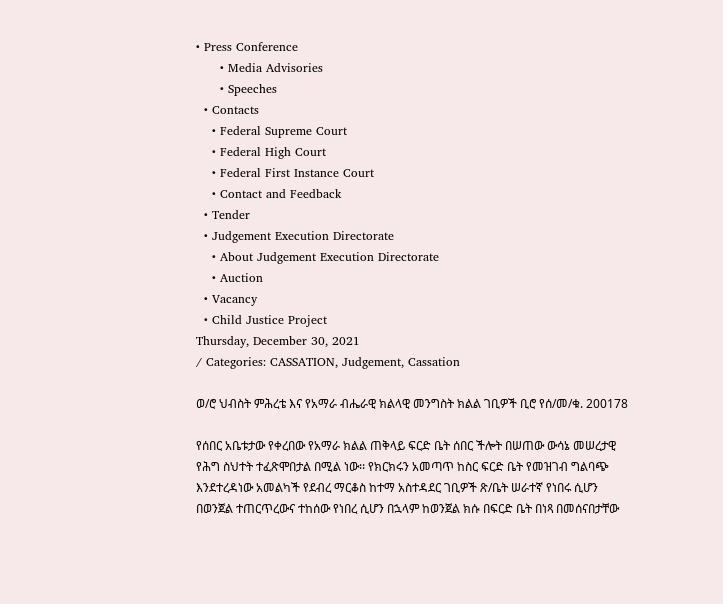• Press Conference
      • Media Advisories
      • Speeches
  • Contacts
    • Federal Supreme Court
    • Federal High Court
    • Federal First Instance Court
    • Contact and Feedback
  • Tender
  • Judgement Execution Directorate
    • About Judgement Execution Directorate
    • Auction
  • Vacancy
  • Child Justice Project
Thursday, December 30, 2021
/ Categories: CASSATION, Judgement, Cassation

ወ/ሮ ህብስት ምሕረቴ እና የአማራ ብሔራዊ ክልላዊ መንግስት ክልል ገቢዎች ቢሮ የሰ/መ/ቁ. 200178

የሰበር አቤቱታው የቀረበው የአማራ ክልል ጠቅላይ ፍርድ ቤት ሰበር ችሎት በሠጠው ውሳኔ መሠረታዊ የሕግ ስህተት ተፈጽሞበታል በሚል ነው፡፡ የክርክሩን አመጣጥ ከስር ፍርድ ቤት የመዝገብ ግልባጭ እንደተረዳነው አመልካች የደብረ ማርቆስ ከተማ አስተዳደር ገቢዎች ጽ/ቤት ሠራተኛ የነበሩ ሲሆን በወንጀል ተጠርጥረውና ተከሰው የነበረ ሲሆን በኋላም ከወንጀል ክሱ በፍርድ ቤት በነጻ በመሰናበታቸው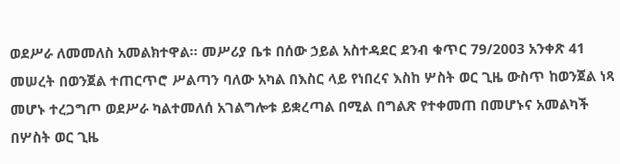ወደሥራ ለመመለስ አመልክተዋል፡፡ መሥሪያ ቤቱ በሰው ኃይል አስተዳደር ደንብ ቁጥር 79/2003 አንቀጽ 41 መሠረት በወንጀል ተጠርጥሮ ሥልጣን ባለው አካል በእስር ላይ የነበረና እስከ ሦስት ወር ጊዜ ውስጥ ከወንጀል ነጻ መሆኑ ተረጋግጦ ወደሥራ ካልተመለሰ አገልግሎቱ ይቋረጣል በሚል በግልጽ የተቀመጠ በመሆኑና አመልካች በሦስት ወር ጊዜ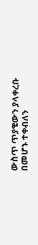ውስጥ ጥያቄውን ያላቀረቡ በመሆኑ ተቀብለን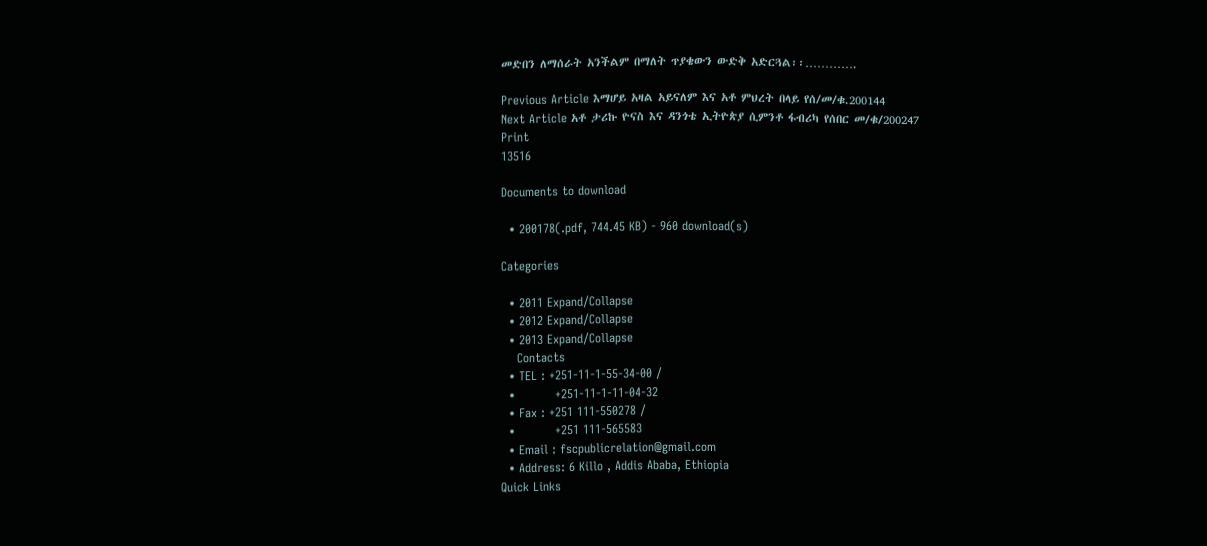መድበን ለማሰራት አንችልም በማለት ጥያቄውን ውድቅ አድርጓል፡፡………….

Previous Article እማሆይ አዛል አይናለም እና አቶ ምህረት በላይ የሰ/መ/ቁ.200144
Next Article አቶ ታሪኩ ዮናስ እና ዳንጎቴ ኢትዮጵያ ሲምንቶ ፋብሪካ የሰበር መ/ቁ/200247
Print
13516

Documents to download

  • 200178(.pdf, 744.45 KB) - 960 download(s)

Categories

  • 2011 Expand/Collapse
  • 2012 Expand/Collapse
  • 2013 Expand/Collapse
    Contacts
  • TEL : +251-11-1-55-34-00 /
  •          +251-11-1-11-04-32
  • Fax : +251 111-550278 /
  •          +251 111-565583
  • Email : fscpublicrelation@gmail.com
  • Address: 6 Killo , Addis Ababa, Ethiopia
Quick Links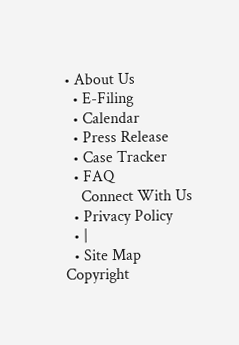• About Us
  • E-Filing
  • Calendar
  • Press Release
  • Case Tracker
  • FAQ
    Connect With Us
  • Privacy Policy
  • |
  • Site Map
Copyright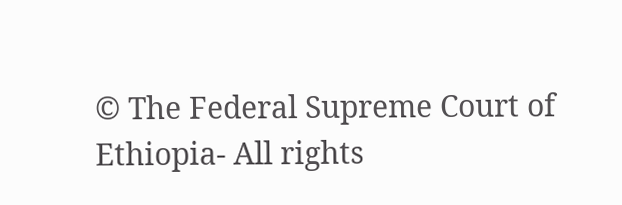© The Federal Supreme Court of Ethiopia- All rights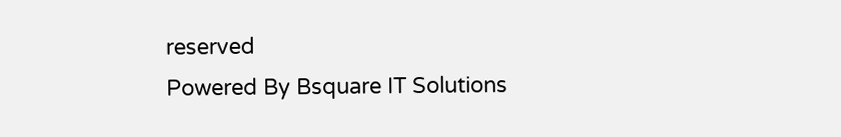reserved
Powered By Bsquare IT Solutions